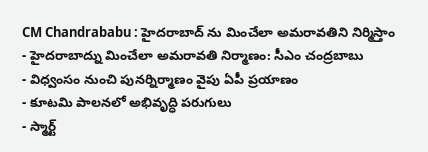CM Chandrababu : హైదరాబాద్ ను మించేలా అమరావతిని నిర్మిస్తాం
- హైదరాబాద్ను మించేలా అమరావతి నిర్మాణం: సీఎం చంద్రబాబు
- విధ్వంసం నుంచి పునర్నిర్మాణం వైపు ఏపీ ప్రయాణం
- కూటమి పాలనలో అభివృద్ధి పరుగులు
- స్మార్ట్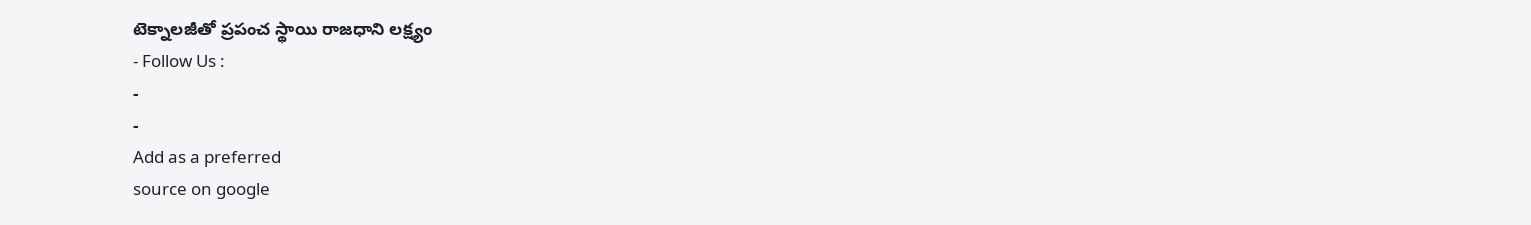టెక్నాలజీతో ప్రపంచ స్థాయి రాజధాని లక్ష్యం
- Follow Us :
-
-
Add as a preferred
source on google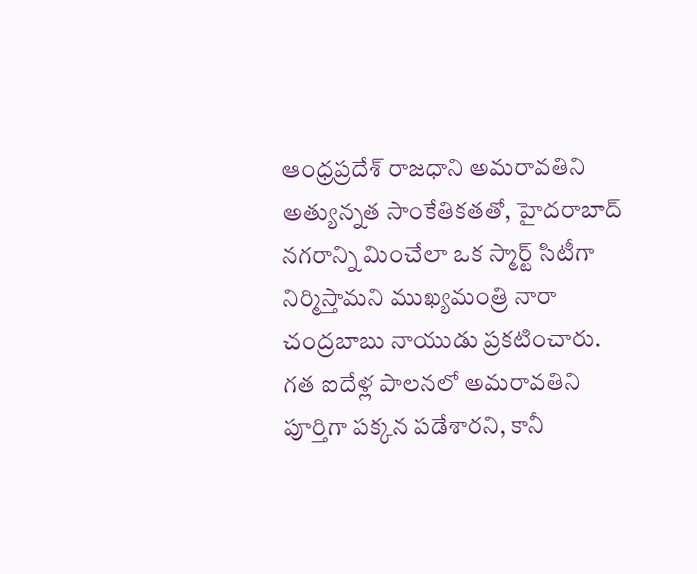ఆంధ్రప్రదేశ్ రాజధాని అమరావతిని అత్యున్నత సాంకేతికతతో, హైదరాబాద్ నగరాన్ని మించేలా ఒక స్మార్ట్ సిటీగా నిర్మిస్తామని ముఖ్యమంత్రి నారా చంద్రబాబు నాయుడు ప్రకటించారు. గత ఐదేళ్ల పాలనలో అమరావతిని పూర్తిగా పక్కన పడేశారని, కానీ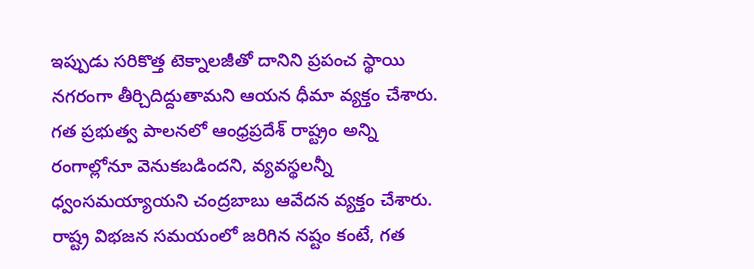ఇప్పుడు సరికొత్త టెక్నాలజీతో దానిని ప్రపంచ స్థాయి నగరంగా తీర్చిదిద్దుతామని ఆయన ధీమా వ్యక్తం చేశారు. గత ప్రభుత్వ పాలనలో ఆంధ్రప్రదేశ్ రాష్ట్రం అన్ని రంగాల్లోనూ వెనుకబడిందని, వ్యవస్థలన్నీ ధ్వంసమయ్యాయని చంద్రబాబు ఆవేదన వ్యక్తం చేశారు. రాష్ట్ర విభజన సమయంలో జరిగిన నష్టం కంటే, గత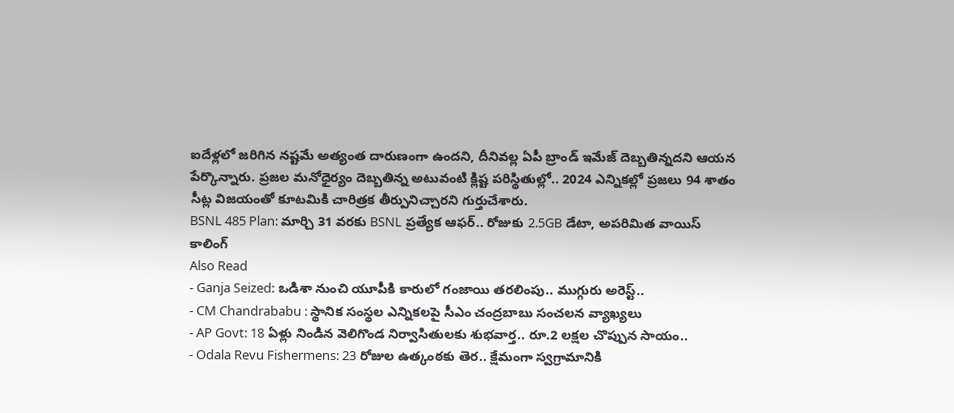ఐదేళ్లలో జరిగిన నష్టమే అత్యంత దారుణంగా ఉందని, దీనివల్ల ఏపీ బ్రాండ్ ఇమేజ్ దెబ్బతిన్నదని ఆయన పేర్కొన్నారు. ప్రజల మనోధైర్యం దెబ్బతిన్న అటువంటి క్లిష్ట పరిస్థితుల్లో.. 2024 ఎన్నికల్లో ప్రజలు 94 శాతం సీట్ల విజయంతో కూటమికి చారిత్రక తీర్పునిచ్చారని గుర్తుచేశారు.
BSNL 485 Plan: మార్చి 31 వరకు BSNL ప్రత్యేక ఆఫర్.. రోజుకు 2.5GB డేటా, అపరిమిత వాయిస్ కాలింగ్
Also Read
- Ganja Seized: ఒడిశా నుంచి యూపీకి కారులో గంజాయి తరలింపు.. ముగ్గురు అరెస్ట్..
- CM Chandrababu : స్థానిక సంస్థల ఎన్నికలపై సీఎం చంద్రబాబు సంచలన వ్యాఖ్యలు
- AP Govt: 18 ఏళ్లు నిండిన వెలిగొండ నిర్వాసితులకు శుభవార్త.. రూ.2 లక్షల చొప్పున సాయం..
- Odala Revu Fishermens: 23 రోజుల ఉత్కంఠకు తెర.. క్షేమంగా స్వగ్రామానికి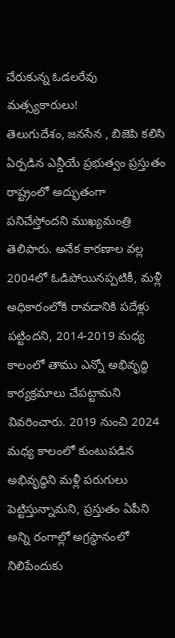చేరుకున్న ఓడలరేవు మత్స్యకారులు!
తెలుగుదేశం, జనసేన , బిజెపి కలిసి ఏర్పడిన ఎన్డీయే ప్రభుత్వం ప్రస్తుతం రాష్ట్రంలో అద్భుతంగా పనిచేస్తోందని ముఖ్యమంత్రి తెలిపారు. అనేక కారణాల వల్ల 2004లో ఓడిపోయినప్పటికీ, మళ్లీ అధికారంలోకి రావడానికి పదేళ్లు పట్టిందని, 2014-2019 మధ్య కాలంలో తాము ఎన్నో అభివృద్ధి కార్యక్రమాలు చేపట్టామని వివరించారు. 2019 నుంచి 2024 మధ్య కాలంలో కుంటుపడిన అభివృద్ధిని మళ్లీ పరుగులు పెట్టిస్తున్నామని, ప్రస్తుతం ఏపీని అన్ని రంగాల్లో అగ్రస్థానంలో నిలిపేందుకు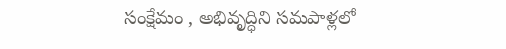సంక్షేమం , అభివృద్ధిని సమపాళ్లలో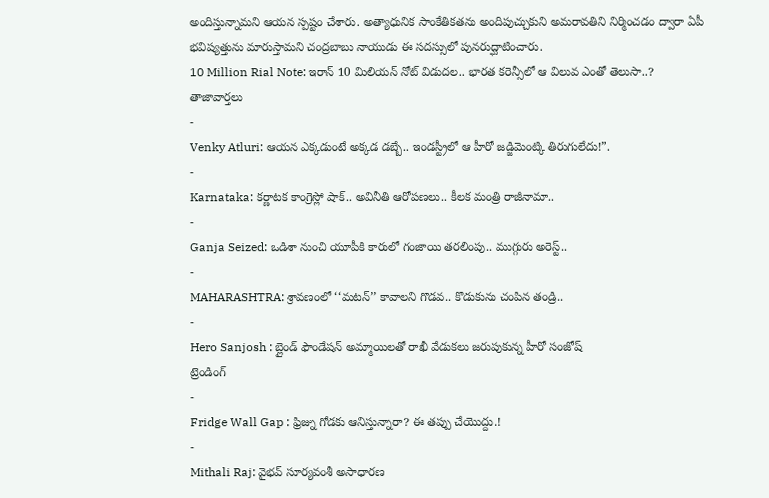అందిస్తున్నామని ఆయన స్పష్టం చేశారు. అత్యాధునిక సాంకేతికతను అందిపుచ్చుకుని అమరావతిని నిర్మించడం ద్వారా ఏపీ భవిష్యత్తును మారుస్తామని చంద్రబాబు నాయుడు ఈ సదస్సులో పునరుద్ఘాటించారు.
10 Million Rial Note: ఇరాన్ 10 మిలియన్ నోట్ విడుదల.. భారత కరెన్సీలో ఆ విలువ ఎంతో తెలుసా..?
తాజావార్తలు
-
Venky Atluri: ఆయన ఎక్కడుంటే అక్కడ డబ్బే.. ఇండస్ట్రీలో ఆ హీరో జడ్జిమెంట్కి తిరుగులేదు!”.
-
Karnataka: కర్ణాటక కాంగ్రెస్లో షాక్.. అవినీతి ఆరోపణలు.. కీలక మంత్రి రాజీనామా..
-
Ganja Seized: ఒడిశా నుంచి యూపీకి కారులో గంజాయి తరలింపు.. ముగ్గురు అరెస్ట్..
-
MAHARASHTRA: శ్రావణంలో ‘‘మటన్’’ కావాలని గొడవ.. కొడుకును చంపిన తండ్రి..
-
Hero Sanjosh : బ్లైండ్ ఫౌండేషన్ అమ్మాయిలతో రాఖీ వేడుకలు జరుపుకున్న హీరో సంజోష్
ట్రెండింగ్
-
Fridge Wall Gap : ఫ్రిజ్ను గోడకు ఆనిస్తున్నారా? ఈ తప్పు చేయొద్దు.!
-
Mithali Raj: వైభవ్ సూర్యవంశీ అసాధారణ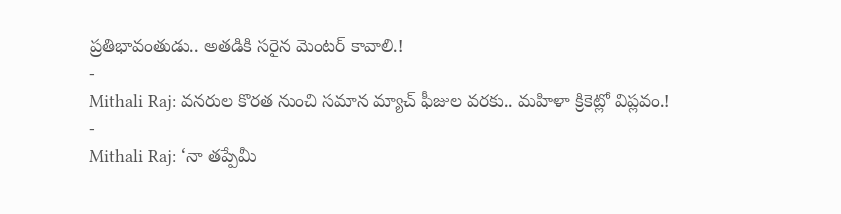ప్రతిభావంతుడు.. అతడికి సరైన మెంటర్ కావాలి.!
-
Mithali Raj: వనరుల కొరత నుంచి సమాన మ్యాచ్ ఫీజుల వరకు.. మహిళా క్రికెట్లో విప్లవం.!
-
Mithali Raj: ‘నా తప్పేమీ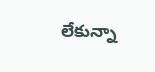లేకున్నా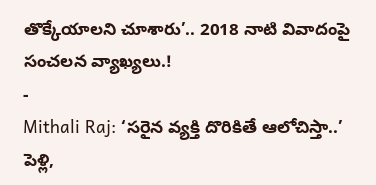తొక్కేయాలని చూశారు’.. 2018 నాటి వివాదంపై సంచలన వ్యాఖ్యలు.!
-
Mithali Raj: ‘సరైన వ్యక్తి దొరికితే ఆలోచిస్తా..’ పెళ్లి,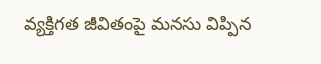వ్యక్తిగత జీవితంపై మనసు విప్పిన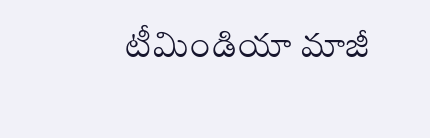టీమిండియా మాజీ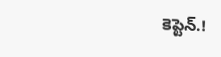కెప్టెన్.!